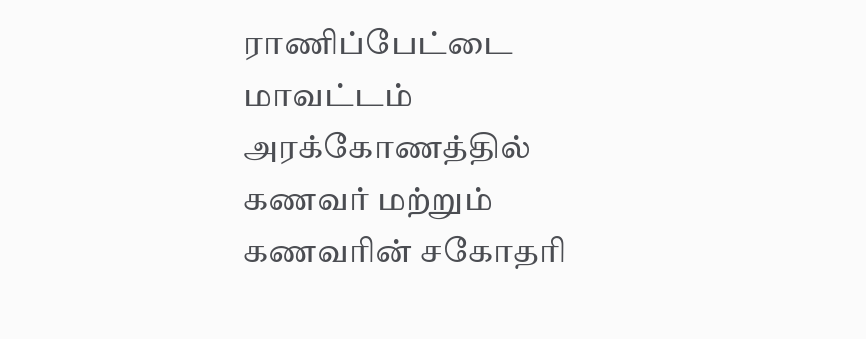ராணிப்பேட்டை மாவட்டம் அரக்கோணத்தில் கணவர் மற்றும் கணவரின் சகோதரி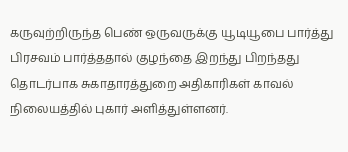கருவுற்றிருந்த பெண் ஒருவருக்கு யூடியூபை பார்த்து பிரசவம் பார்த்ததால் குழந்தை இறந்து பிறந்தது தொடர்பாக சுகாதாரத்துறை அதிகாரிகள் காவல் நிலையத்தில் புகார் அளித்துள்ளனர்.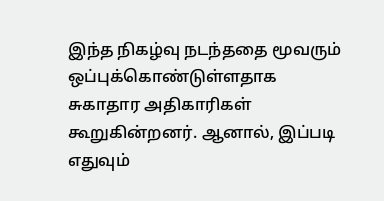இந்த நிகழ்வு நடந்ததை மூவரும் ஒப்புக்கொண்டுள்ளதாக சுகாதார அதிகாரிகள் கூறுகின்றனர். ஆனால், இப்படி எதுவும்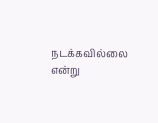நடக்கவில்லை என்று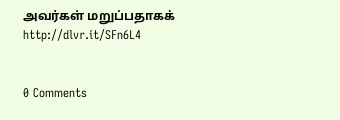அவர்கள் மறுப்பதாகக்
http://dlvr.it/SFn6L4


0 Comments